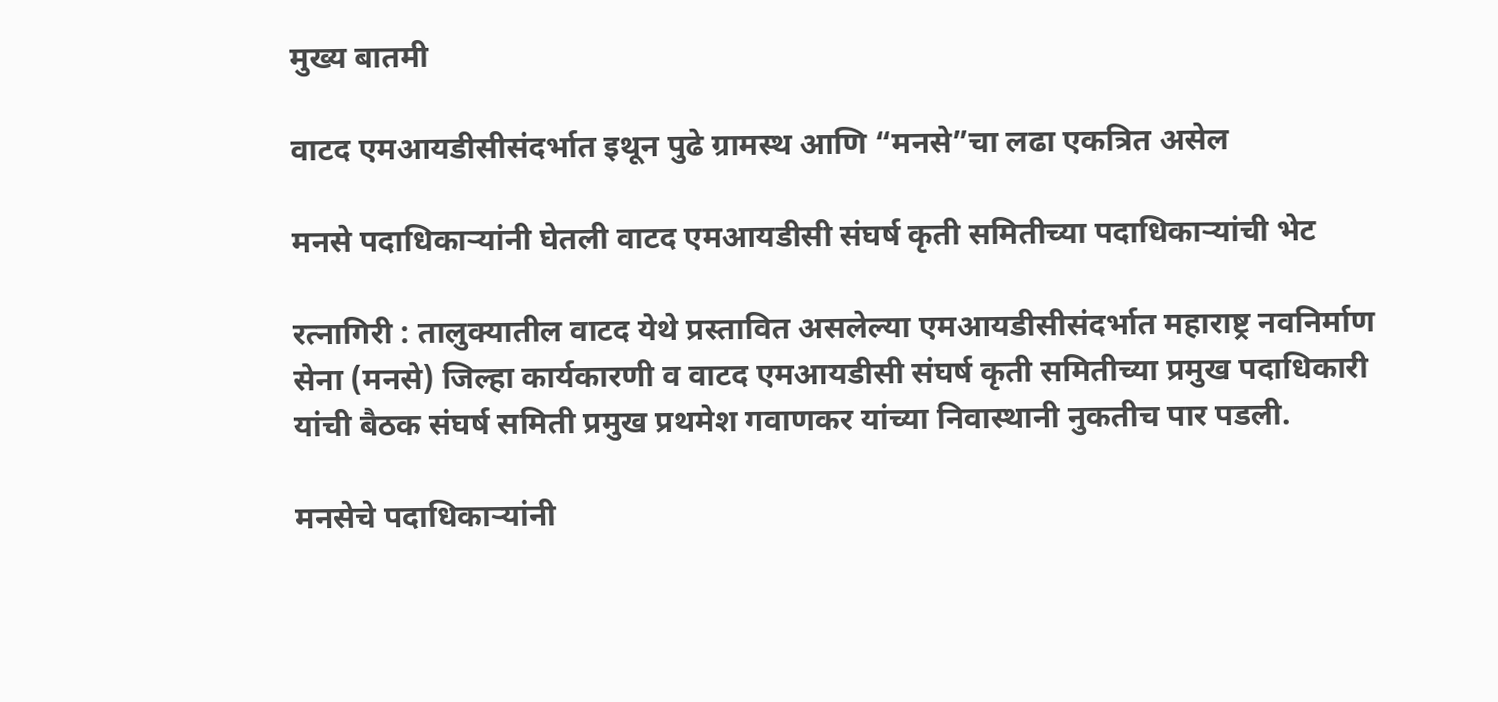मुख्य बातमी

वाटद एमआयडीसीसंदर्भात इथून पुढे ग्रामस्थ आणि “मनसे”चा लढा एकत्रित असेल

मनसे पदाधिकाऱ्यांनी घेतली वाटद एमआयडीसी संघर्ष कृती समितीच्या पदाधिकाऱ्यांची भेट

रत्नागिरी : तालुक्यातील वाटद येथे प्रस्तावित असलेल्या एमआयडीसीसंदर्भात महाराष्ट्र नवनिर्माण सेना (मनसे) जिल्हा कार्यकारणी व वाटद एमआयडीसी संघर्ष कृती समितीच्या प्रमुख पदाधिकारी यांची बैठक संघर्ष समिती प्रमुख प्रथमेश गवाणकर यांच्या निवास्थानी नुकतीच पार पडली.

मनसेचे पदाधिकाऱ्यांनी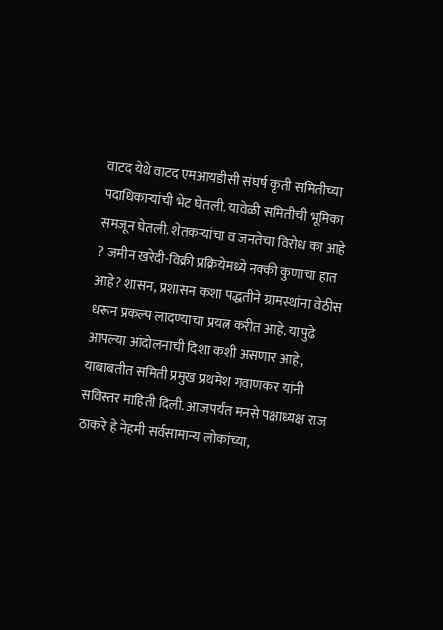वाटद येथे वाटद एमआयडीसी संघर्ष कृती समितीच्या पदाधिकाऱ्यांची भेट घेतली. यावेळी समितीची भूमिका समजून घेतली. शेतकऱ्यांचा व जनतेचा विरोध का आहे ? जमीन खरेदी-विक्री प्रक्रियेमध्ये नक्की कुणाचा हात आहे? शासन, प्रशासन कशा पद्धतीने ग्रामस्थांना वेठीस धरून प्रकल्प लादण्याचा प्रयत्न करीत आहे. यापुढे आपल्या आंदोलनाची दिशा कशी असणार आहे, याबाबतीत समिती प्रमुख प्रथमेश गवाणकर यांनी सविस्तर माहिती दिली. आजपर्यंत मनसे पक्षाध्यक्ष राज ठाकरे हे नेहमी सर्वसामान्य लोकांच्या,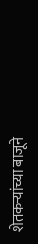शेतकऱ्यांच्या बाजूने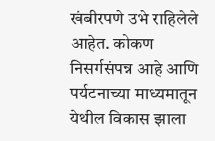खंबीरपणे उभे राहिलेले आहेत. कोकण निसर्गसंपन्न आहे आणि पर्यटनाच्या माध्यमातून येथील विकास झाला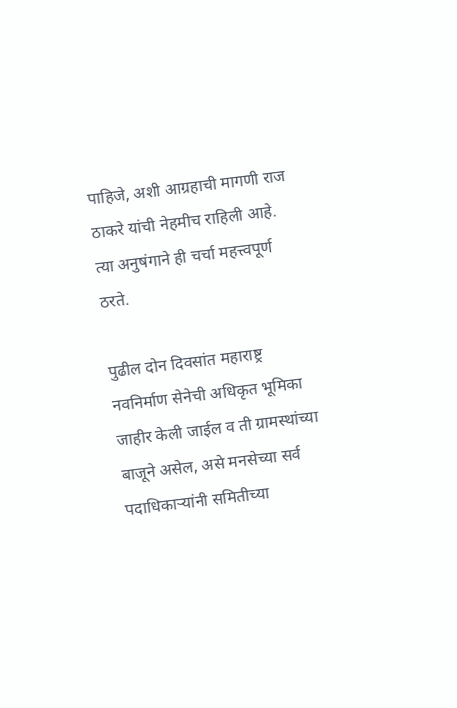पाहिजे, अशी आग्रहाची मागणी राज ठाकरे यांची नेहमीच राहिली आहे. त्या अनुषंगाने ही चर्चा महत्त्वपूर्ण ठरते.

पुढील दोन दिवसांत महाराष्ट्र नवनिर्माण सेनेची अधिकृत भूमिका जाहीर केली जाईल व ती ग्रामस्थांच्या बाजूने असेल, असे मनसेच्या सर्व पदाधिकाऱ्यांनी समितीच्या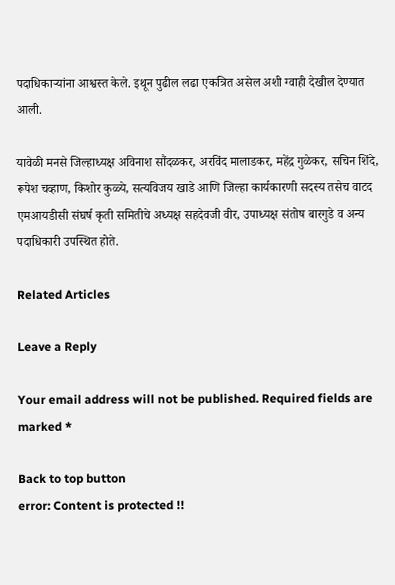पदाधिकाऱ्यांना आश्वस्त केले. इथून पुढील लढा एकत्रित असेल अशी ग्वाही देखील देण्यात आली.

यावेळी मनसे जिल्हाध्यक्ष अविनाश सौंदळकर, अरविंद मालाडकर, महेंद्र गुळेकर, सचिन शिंदे, रूपेश चव्हाण, किशोर कुळ्ये, सत्यविजय खाडे आणि जिल्हा कार्यकारणी सदस्य तसेच वाटद एमआयडीसी संघर्ष कृती समितीचे अध्यक्ष सहदेवजी वीर, उपाध्यक्ष संतोष बारगुडे व अन्य पदाधिकारी उपस्थित होते.

Related Articles

Leave a Reply

Your email address will not be published. Required fields are marked *

Back to top button
error: Content is protected !!